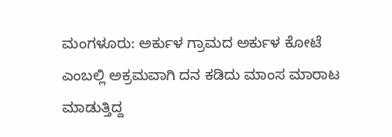ಮಂಗಳೂರು: ಅರ್ಕುಳ ಗ್ರಾಮದ ಅರ್ಕುಳ ಕೋಟೆ ಎಂಬಲ್ಲಿ ಅಕ್ರಮವಾಗಿ ದನ ಕಡಿದು ಮಾಂಸ ಮಾರಾಟ ಮಾಡುತ್ತಿದ್ದ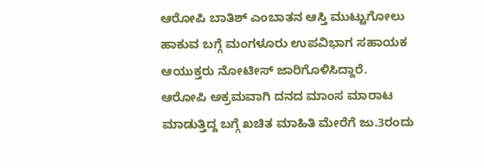ಆರೋಪಿ ಬಾತಿಶ್ ಎಂಬಾತನ ಆಸ್ತಿ ಮುಟ್ಟುಗೋಲು ಹಾಕುವ ಬಗ್ಗೆ ಮಂಗಳೂರು ಉಪವಿಭಾಗ ಸಹಾಯಕ ಆಯುಕ್ತರು ನೋಟೀಸ್ ಜಾರಿಗೊಳಿಸಿದ್ದಾರೆ.
ಆರೋಪಿ ಅಕ್ರಮವಾಗಿ ದನದ ಮಾಂಸ ಮಾರಾಟ ಮಾಡುತ್ತಿದ್ದ ಬಗ್ಗೆ ಖಚಿತ ಮಾಹಿತಿ ಮೇರೆಗೆ ಜು.3ರಂದು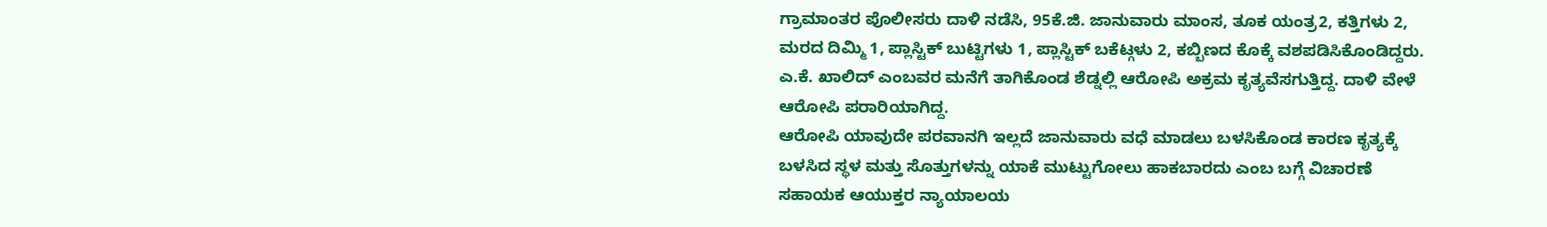ಗ್ರಾಮಾಂತರ ಪೊಲೀಸರು ದಾಳಿ ನಡೆಸಿ, 95ಕೆ.ಜಿ. ಜಾನುವಾರು ಮಾಂಸ, ತೂಕ ಯಂತ್ರ2, ಕತ್ತಿಗಳು 2, ಮರದ ದಿಮ್ಮಿ 1, ಪ್ಲಾಸ್ಟಿಕ್ ಬುಟ್ಟಿಗಳು 1, ಪ್ಲಾಸ್ಟಿಕ್ ಬಕೆಟ್ಗಳು 2, ಕಬ್ಬಿಣದ ಕೊಕ್ಕೆ ವಶಪಡಿಸಿಕೊಂಡಿದ್ದರು. ಎ.ಕೆ. ಖಾಲಿದ್ ಎಂಬವರ ಮನೆಗೆ ತಾಗಿಕೊಂಡ ಶೆಡ್ನಲ್ಲಿ ಆರೋಪಿ ಅಕ್ರಮ ಕೃತ್ಯವೆಸಗುತ್ತಿದ್ದ. ದಾಳಿ ವೇಳೆ ಆರೋಪಿ ಪರಾರಿಯಾಗಿದ್ದ.
ಆರೋಪಿ ಯಾವುದೇ ಪರವಾನಗಿ ಇಲ್ಲದೆ ಜಾನುವಾರು ವಧೆ ಮಾಡಲು ಬಳಸಿಕೊಂಡ ಕಾರಣ ಕೃತ್ಯಕ್ಕೆ ಬಳಸಿದ ಸ್ಥಳ ಮತ್ತು ಸೊತ್ತುಗಳನ್ನು ಯಾಕೆ ಮುಟ್ಟುಗೋಲು ಹಾಕಬಾರದು ಎಂಬ ಬಗ್ಗೆ ವಿಚಾರಣೆ ಸಹಾಯಕ ಆಯುಕ್ತರ ನ್ಯಾಯಾಲಯ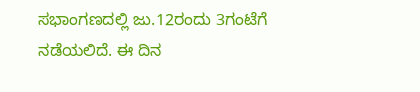ಸಭಾಂಗಣದಲ್ಲಿ ಜು.12ರಂದು 3ಗಂಟೆಗೆ ನಡೆಯಲಿದೆ. ಈ ದಿನ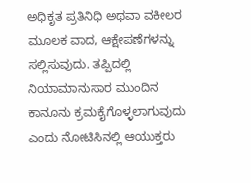ಅಧಿಕೃತ ಪ್ರತಿನಿಧಿ ಅಥವಾ ವಕೀಲರ ಮೂಲಕ ವಾದ, ಆಕ್ಷೇಪಣೆಗಳನ್ನು ಸಲ್ಲಿಸುವುದು. ತಪ್ಪಿದಲ್ಲಿ ನಿಯಾಮಾನುಸಾರ ಮುಂದಿನ ಕಾನೂನು ಕ್ರಮಕೈಗೊಳ್ಳಲಾಗುವುದು ಎಂದು ನೋಟಿಸಿನಲ್ಲಿ ಆಯುಕ್ತರು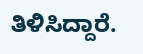ತಿಳಿಸಿದ್ದಾರೆ.